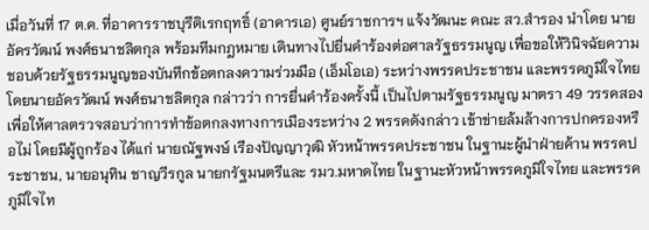เมื่อวันที่ 17 ต.ค. ที่อาคารราชบุรีดิเรกฤทธิ์ (อาคารเอ) ศูนย์ราชการฯ แจ้งวัฒนะ คณะ สว.สำรอง นำโดย นายอัครวัฒน์ พงศ์ธนาชลิตกุล พร้อมทีมกฎหมาย เดินทางไปยื่นคำร้องต่อศาลรัฐธรรมนูญ เพื่อขอให้วินิจฉัยความชอบด้วยรัฐธรรมนูญของบันทึกข้อตกลงความร่วมมือ (เอ็มโอเอ) ระหว่างพรรคประชาชน และพรรคภูมิใจไทย
โดยนายอัครวัฒน์ พงศ์ธนาชลิตกุล กล่าวว่า การยื่นคำร้องครั้งนี้ เป็นไปตามรัฐธรรมนูญ มาตรา 49 วรรคสอง เพื่อให้ศาลตรวจสอบว่าการทำข้อตกลงทางการเมืองระหว่าง 2 พรรคดังกล่าว เข้าข่ายล้มล้างการปกครองหรือไม่ โดยมีผู้ถูกร้อง ได้แก่ นายณัฐพงษ์ เรืองปัญญาวุฒิ หัวหน้าพรรคประชาชน ในฐานะผู้นำฝ่ายค้าน พรรคประชาชน, นายอนุทิน ชาญวีรกูล นายกรัฐมนตรีและ รมว.มหาดไทย ในฐานะหัวหน้าพรรคภูมิใจไทย และพรรคภูมิใจไท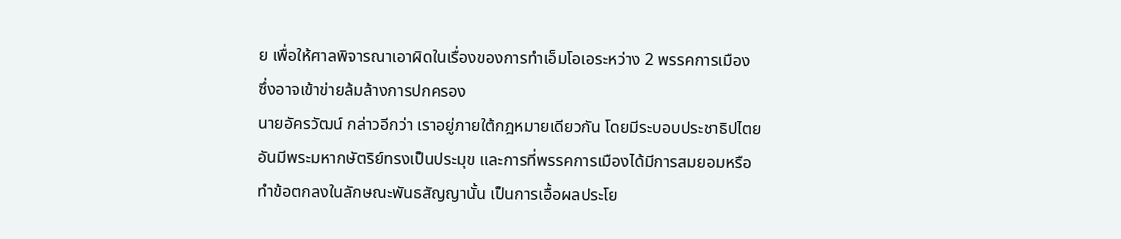ย เพื่อให้ศาลพิจารณาเอาผิดในเรื่องของการทำเอ็มโอเอระหว่าง 2 พรรคการเมือง ซึ่งอาจเข้าข่ายล้มล้างการปกครอง
นายอัครวัฒน์ กล่าวอีกว่า เราอยู่ภายใต้กฎหมายเดียวกัน โดยมีระบอบประชาธิปไตยอันมีพระมหากษัตริย์ทรงเป็นประมุข และการที่พรรคการเมืองได้มีการสมยอมหรือทำข้อตกลงในลักษณะพันธสัญญานั้น เป็นการเอื้อผลประโย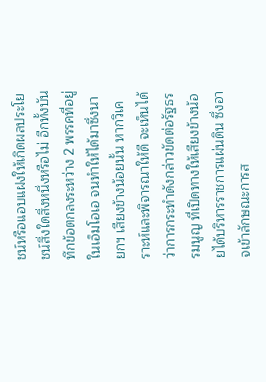ชน์หรือแอบแฝงให้เกิดผลประโยชน์สิ่งใดสิ่งหนึ่งหรือไม่ อีกทั้งบันทึกข้อตกลงระหว่าง 2 พรรคที่อยู่ในเอ็มโอเอ จนทำให้ได้มาซึ่งนายกฯ เสียงข้างน้อยนั้น หากวิเคราะห์และพิจารณาให้ดี จะเห็นได้ว่าการกระทำดังกล่าวขัดต่อรัฐธรรมนูญ ที่เปิดทางให้เสียงข้างน้อยได้บริหารราชการแผ่นดิน ซึ่งอาจเข้าลักษณะการส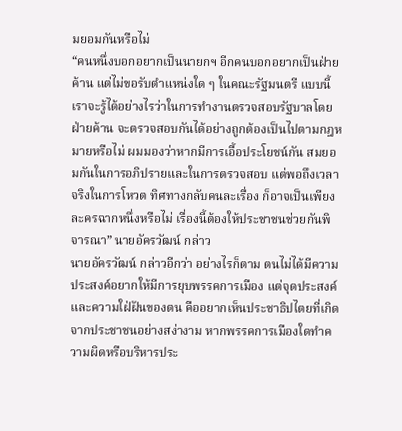มยอมกันหรือไม่
“คนหนึ่งบอกอยากเป็นนายกฯ อีกคนบอกอยากเป็นฝ่ายค้าน แต่ไม่ขอรับตำแหน่งใด ๆ ในคณะรัฐมนตรี แบบนี้เราจะรู้ได้อย่างไรว่าในการทำงานตรวจสอบรัฐบาลโดยฝ่ายค้าน จะตรวจสอบกันได้อย่างถูกต้องเป็นไปตามกฎหมายหรือไม่ ผมมองว่าหากมีการเอื้อประโยชน์กัน สมยอมกันในการอภิปรายและในการตรวจสอบ แต่พอถึงเวลาจริงในการโหวต ทิศทางกลับคนละเรื่อง ก็อาจเป็นเพียงละครฉากหนึ่งหรือไม่ เรื่องนี้ต้องให้ประชาชนช่วยกันพิจารณา” นายอัครวัฒน์ กล่าว
นายอัครวัฒน์ กล่าวอีกว่า อย่างไรก็ตาม ตนไม่ได้มีความประสงค์อยากให้มีการยุบพรรคการเมือง แต่จุดประสงค์และความใฝ่ฝันของตน คืออยากเห็นประชาธิปไตยที่เกิดจากประชาชนอย่างสง่างาม หากพรรคการเมืองใดทำความผิดหรือบริหารประ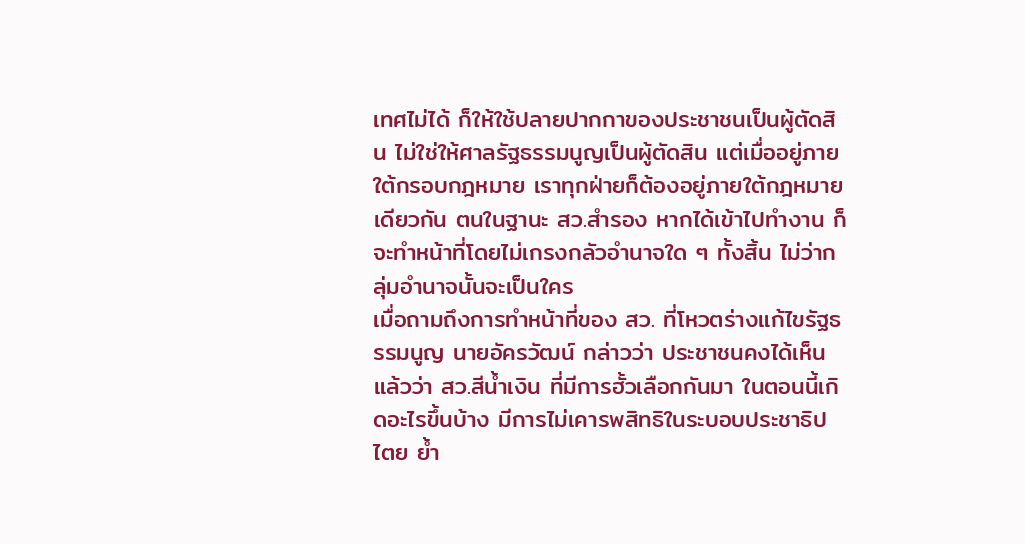เทศไม่ได้ ก็ให้ใช้ปลายปากกาของประชาชนเป็นผู้ตัดสิน ไม่ใช่ให้ศาลรัฐธรรมนูญเป็นผู้ตัดสิน แต่เมื่ออยู่ภายใต้กรอบกฎหมาย เราทุกฝ่ายก็ต้องอยู่ภายใต้กฎหมายเดียวกัน ตนในฐานะ สว.สำรอง หากได้เข้าไปทำงาน ก็จะทำหน้าที่โดยไม่เกรงกลัวอำนาจใด ๆ ทั้งสิ้น ไม่ว่ากลุ่มอำนาจนั้นจะเป็นใคร
เมื่อถามถึงการทำหน้าที่ของ สว. ที่โหวตร่างแก้ไขรัฐธรรมนูญ นายอัครวัฒน์ กล่าวว่า ประชาชนคงได้เห็นแล้วว่า สว.สีน้ำเงิน ที่มีการฮั้วเลือกกันมา ในตอนนี้เกิดอะไรขึ้นบ้าง มีการไม่เคารพสิทธิในระบอบประชาธิปไตย ย้ำ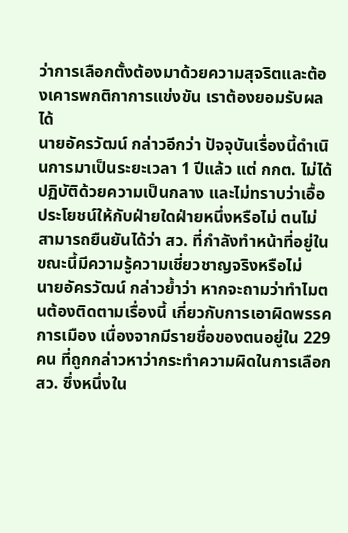ว่าการเลือกตั้งต้องมาด้วยความสุจริตและต้องเคารพกติกาการแข่งขัน เราต้องยอมรับผลได้
นายอัครวัฒน์ กล่าวอีกว่า ปัจจุบันเรื่องนี้ดำเนินการมาเป็นระยะเวลา 1 ปีแล้ว แต่ กกต. ไม่ได้ปฏิบัติด้วยความเป็นกลาง และไม่ทราบว่าเอื้อประโยชน์ให้กับฝ่ายใดฝ่ายหนึ่งหรือไม่ ตนไม่สามารถยืนยันได้ว่า สว. ที่กำลังทำหน้าที่อยู่ในขณะนี้มีความรู้ความเชี่ยวชาญจริงหรือไม่
นายอัครวัฒน์ กล่าวย้ำว่า หากจะถามว่าทำไมตนต้องติดตามเรื่องนี้ เกี่ยวกับการเอาผิดพรรคการเมือง เนื่องจากมีรายชื่อของตนอยู่ใน 229 คน ที่ถูกกล่าวหาว่ากระทำความผิดในการเลือก สว. ซึ่งหนึ่งใน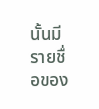นั้นมีรายชื่อของ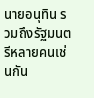นายอนุทิน รวมถึงรัฐมนตรีหลายคนเช่นกัน